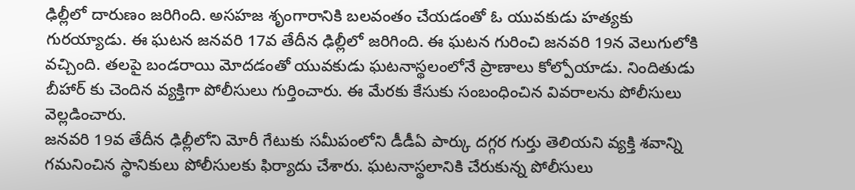ఢిల్లీలో దారుణం జరిగింది. అసహజ శృంగారానికి బలవంతం చేయడంతో ఓ యువకుడు హత్యకు గురయ్యాడు. ఈ ఘటన జనవరి 17వ తేదీన ఢిల్లీలో జరిగింది. ఈ ఘటన గురించి జనవరి 19న వెలుగులోకి వచ్చింది. తలపై బండరాయి మోదడంతో యువకుడు ఘటనాస్థలంలోనే ప్రాణాలు కోల్పోయాడు. నిందితుడు బీహార్ కు చెందిన వ్యక్తిగా పోలీసులు గుర్తించారు. ఈ మేరకు కేసుకు సంబంధించిన వివరాలను పోలీసులు వెల్లడించారు.
జనవరి 19వ తేదీన ఢిల్లీలోని మోరీ గేటుకు సమీపంలోని డీడీఏ పార్కు దగ్గర గుర్తు తెలియని వ్యక్తి శవాన్ని గమనించిన స్థానికులు పోలీసులకు ఫిర్యాదు చేశారు. ఘటనాస్థలానికి చేరుకున్న పోలీసులు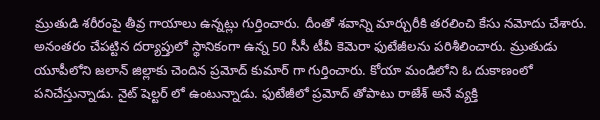మ్రుతుడి శరీరంపై తీవ్ర గాయాలు ఉన్నట్లు గుర్తించారు. దీంతో శవాన్ని మార్చురీకి తరలించి కేసు నమోదు చేశారు. అనంతరం చేపట్టిన దర్యాప్తులో స్థానికంగా ఉన్న 50 సీసీ టీవీ కెమెరా ఫుటేజీలను పరిశీలించారు. మ్రుతుడు యూపీలోని జలాన్ జిల్లాకు చెందిన ప్రమోద్ కుమార్ గా గుర్తించారు. కోయా మండిలోని ఓ దుకాణంలో పనిచేస్తున్నాడు. నైట్ షెల్టర్ లో ఉంటున్నాడు. ఫుటేజీలో ప్రమోద్ తోపాటు రాజేశ్ అనే వ్యక్తి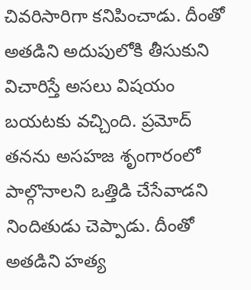చివరిసారిగా కనిపించాడు. దీంతో అతడిని అదుపులోకి తీసుకుని విచారిస్తే అసలు విషయం బయటకు వచ్చింది. ప్రమోద్ తనను అసహజ శృంగారంలో పాల్గొనాలని ఒత్తిడి చేసేవాడని నిందితుడు చెప్పాడు. దీంతో అతడిని హత్య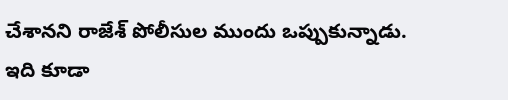చేశానని రాజేశ్ పోలీసుల ముందు ఒప్పుకున్నాడు.
ఇది కూడా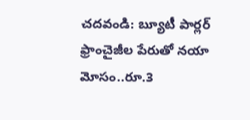చదవండి: బ్యూటీ పార్లర్ ఫ్రాంచైజీల పేరుతో నయా మోసం..రూ.3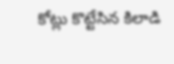కోట్లు కొట్టేసిన కిలాడి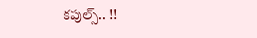కపుల్స్.. !!